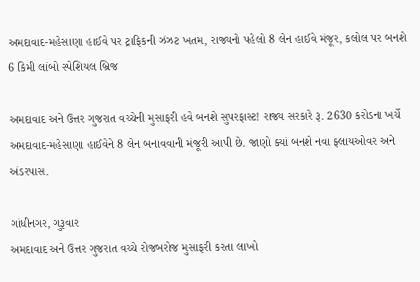અમદાવાદ-મહેસાણા હાઈવે પર ટ્રાફિકની ઝંઝટ ખતમ, રાજ્યનો પહેલો 8 લેન હાઈવે મંજૂર, કલોલ પર બનશે 6 કિમી લાંબો સ્પેશિયલ બ્રિજ

અમદાવાદ અને ઉત્તર ગુજરાત વચ્ચેની મુસાફરી હવે બનશે સુપરફાસ્ટ! રાજ્ય સરકારે રૂ. 2630 કરોડના ખર્ચે અમદાવાદ-મહેસાણા હાઈવેને 8 લેન બનાવવાની મંજૂરી આપી છે. જાણો ક્યાં બનશે નવા ફ્લાયઓવર અને અંડરપાસ.

ગાંધીનગર, ગુરૂવાર
અમદાવાદ અને ઉત્તર ગુજરાત વચ્ચે રોજબરોજ મુસાફરી કરતા લાખો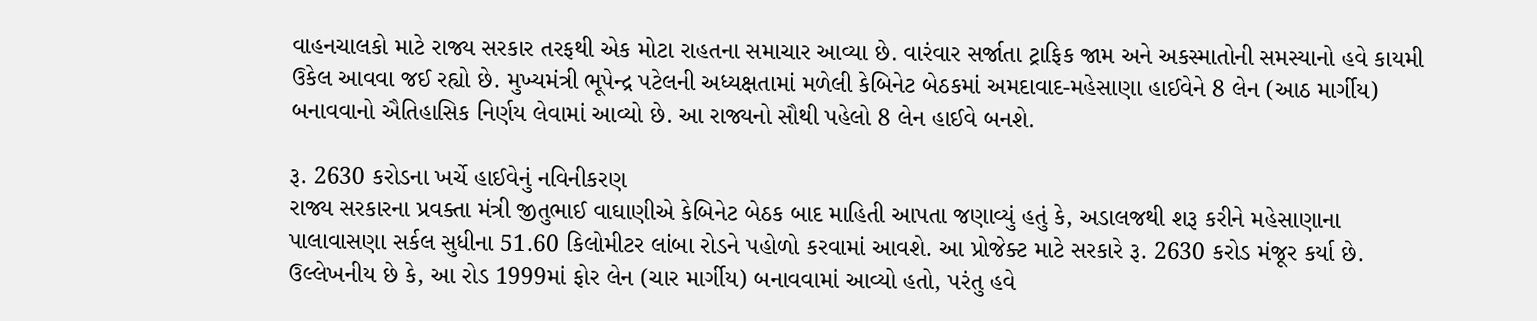વાહનચાલકો માટે રાજ્ય સરકાર તરફથી એક મોટા રાહતના સમાચાર આવ્યા છે. વારંવાર સર્જાતા ટ્રાફિક જામ અને અકસ્માતોની સમસ્યાનો હવે કાયમી ઉકેલ આવવા જઈ રહ્યો છે. મુખ્યમંત્રી ભૂપેન્દ્ર પટેલની અધ્યક્ષતામાં મળેલી કેબિનેટ બેઠકમાં અમદાવાદ-મહેસાણા હાઈવેને 8 લેન (આઠ માર્ગીય) બનાવવાનો ઐતિહાસિક નિર્ણય લેવામાં આવ્યો છે. આ રાજ્યનો સૌથી પહેલો 8 લેન હાઈવે બનશે.

રૂ. 2630 કરોડના ખર્ચે હાઈવેનું નવિનીકરણ
રાજ્ય સરકારના પ્રવક્તા મંત્રી જીતુભાઈ વાઘાણીએ કેબિનેટ બેઠક બાદ માહિતી આપતા જણાવ્યું હતું કે, અડાલજથી શરૂ કરીને મહેસાણાના પાલાવાસણા સર્કલ સુધીના 51.60 કિલોમીટર લાંબા રોડને પહોળો કરવામાં આવશે. આ પ્રોજેક્ટ માટે સરકારે રૂ. 2630 કરોડ મંજૂર કર્યા છે. ઉલ્લેખનીય છે કે, આ રોડ 1999માં ફોર લેન (ચાર માર્ગીય) બનાવવામાં આવ્યો હતો, પરંતુ હવે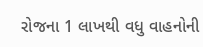રોજના 1 લાખથી વધુ વાહનોની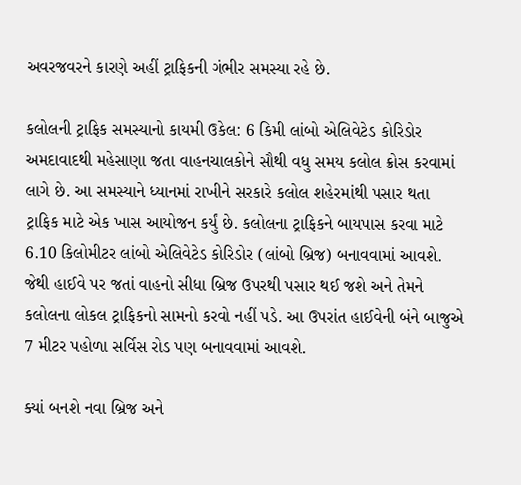અવરજવરને કારણે અહીં ટ્રાફિકની ગંભીર સમસ્યા રહે છે.

કલોલની ટ્રાફિક સમસ્યાનો કાયમી ઉકેલ: 6 કિમી લાંબો એલિવેટેડ કોરિડોર
અમદાવાદથી મહેસાણા જતા વાહનચાલકોને સૌથી વધુ સમય કલોલ ક્રોસ કરવામાં લાગે છે. આ સમસ્યાને ધ્યાનમાં રાખીને સરકારે કલોલ શહેરમાંથી પસાર થતા ટ્રાફિક માટે એક ખાસ આયોજન કર્યું છે. કલોલના ટ્રાફિકને બાયપાસ કરવા માટે 6.10 કિલોમીટર લાંબો એલિવેટેડ કોરિડોર (લાંબો બ્રિજ) બનાવવામાં આવશે. જેથી હાઈવે પર જતાં વાહનો સીધા બ્રિજ ઉપરથી પસાર થઈ જશે અને તેમને કલોલના લોકલ ટ્રાફિકનો સામનો કરવો નહીં પડે. આ ઉપરાંત હાઈવેની બંને બાજુએ 7 મીટર પહોળા સર્વિસ રોડ પણ બનાવવામાં આવશે.

ક્યાં બનશે નવા બ્રિજ અને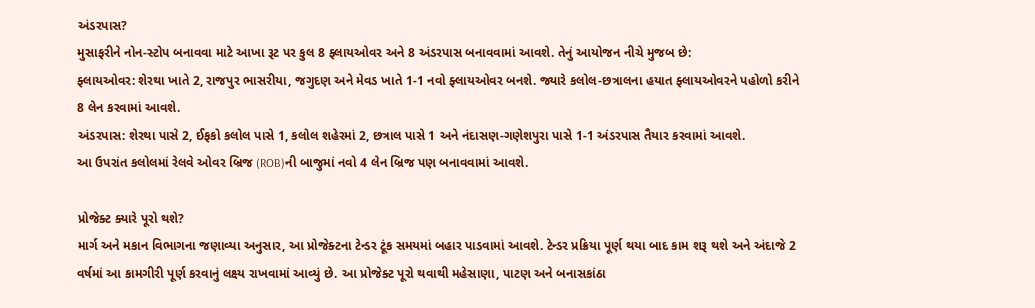અંડરપાસ?
મુસાફરીને નોન-સ્ટોપ બનાવવા માટે આખા રૂટ પર કુલ 8 ફ્લાયઓવર અને 8 અંડરપાસ બનાવવામાં આવશે. તેનું આયોજન નીચે મુજબ છે:
ફ્લાયઓવર: શેરથા ખાતે 2, રાજપુર ભાસરીયા, જગુદણ અને મેવડ ખાતે 1-1 નવો ફ્લાયઓવર બનશે. જ્યારે કલોલ-છત્રાલના હયાત ફ્લાયઓવરને પહોળો કરીને 8 લેન કરવામાં આવશે.
અંડરપાસ: શેરથા પાસે 2, ઈફકો કલોલ પાસે 1, કલોલ શહેરમાં 2, છત્રાલ પાસે 1 અને નંદાસણ-ગણેશપુરા પાસે 1-1 અંડરપાસ તૈયાર કરવામાં આવશે.
આ ઉપરાંત કલોલમાં રેલવે ઓવર બ્રિજ (ROB)ની બાજુમાં નવો 4 લેન બ્રિજ પણ બનાવવામાં આવશે.

પ્રોજેક્ટ ક્યારે પૂરો થશે?
માર્ગ અને મકાન વિભાગના જણાવ્યા અનુસાર, આ પ્રોજેક્ટના ટેન્ડર ટૂંક સમયમાં બહાર પાડવામાં આવશે. ટેન્ડર પ્રક્રિયા પૂર્ણ થયા બાદ કામ શરૂ થશે અને અંદાજે 2 વર્ષમાં આ કામગીરી પૂર્ણ કરવાનું લક્ષ્ય રાખવામાં આવ્યું છે. આ પ્રોજેક્ટ પૂરો થવાથી મહેસાણા, પાટણ અને બનાસકાંઠા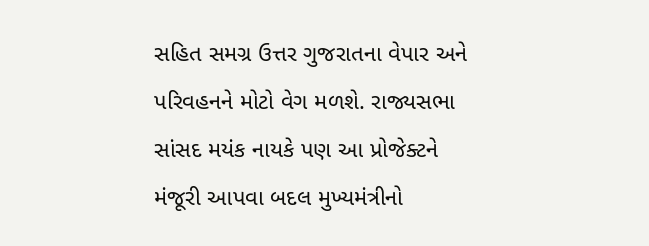સહિત સમગ્ર ઉત્તર ગુજરાતના વેપાર અને પરિવહનને મોટો વેગ મળશે. રાજ્યસભા સાંસદ મયંક નાયકે પણ આ પ્રોજેક્ટને મંજૂરી આપવા બદલ મુખ્યમંત્રીનો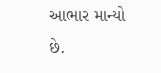આભાર માન્યો છે.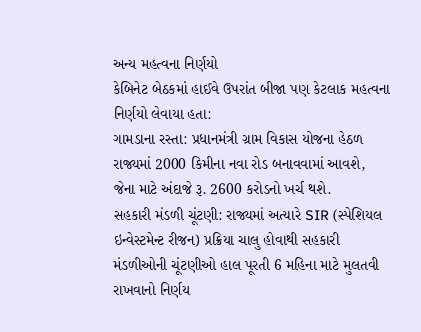અન્ય મહત્વના નિર્ણયો
કેબિનેટ બેઠકમાં હાઈવે ઉપરાંત બીજા પણ કેટલાક મહત્વના નિર્ણયો લેવાયા હતા:
ગામડાના રસ્તા: પ્રધાનમંત્રી ગ્રામ વિકાસ યોજના હેઠળ રાજ્યમાં 2000 કિમીના નવા રોડ બનાવવામાં આવશે, જેના માટે અંદાજે રૂ. 2600 કરોડનો ખર્ચ થશે.
સહકારી મંડળી ચૂંટણી: રાજ્યમાં અત્યારે SIR (સ્પેશિયલ ઇન્વેસ્ટમેન્ટ રીજન) પ્રક્રિયા ચાલુ હોવાથી સહકારી મંડળીઓની ચૂંટણીઓ હાલ પૂરતી 6 મહિના માટે મુલતવી રાખવાનો નિર્ણય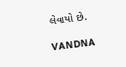લેવાયો છે.

VANDNA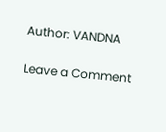Author: VANDNA

Leave a Comment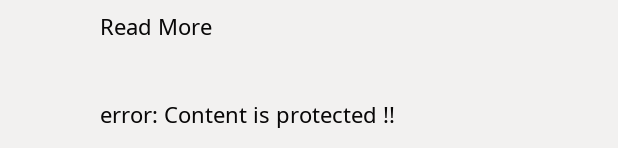Read More

error: Content is protected !!